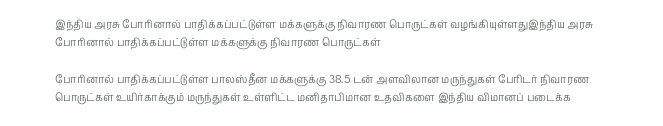இந்திய அரசு போரினால் பாதிக்கப்பட்டுள்ள மக்களுக்கு நிவாரண பொருட்கள் வழங்கியுள்ளதுஇந்திய அரசு போரினால் பாதிக்கப்பட்டுள்ள மக்களுக்கு நிவாரண பொருட்கள்

போரினால் பாதிக்கப்பட்டுள்ள பாலஸ்தீன மக்களுக்கு 38.5 டன் அளவிலான மருந்துகள் பேரிடர் நிவாரண பொருட்கள் உயிர்காக்கும் மருந்துகள் உள்ளிட்ட மனிதாபிமான உதவிகளை இந்திய விமானப் படைக்க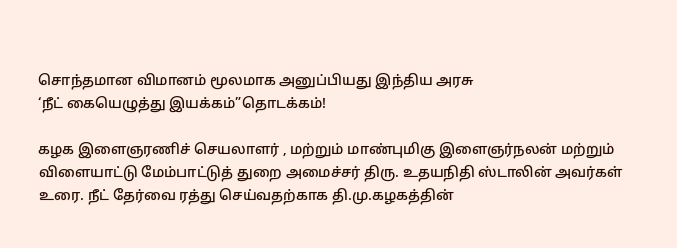சொந்தமான விமானம் மூலமாக அனுப்பியது இந்திய அரசு
‘நீட் கையெழுத்து இயக்கம்”தொடக்கம்!

கழக இளைஞரணிச் செயலாளர் , மற்றும் மாண்புமிகு இளைஞர்நலன் மற்றும் விளையாட்டு மேம்பாட்டுத் துறை அமைச்சர் திரு. உதயநிதி ஸ்டாலின் அவர்கள் உரை. நீட் தேர்வை ரத்து செய்வதற்காக தி.மு.கழகத்தின்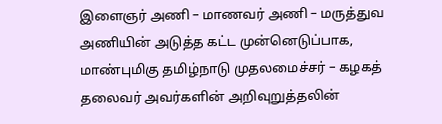இளைஞர் அணி – மாணவர் அணி – மருத்துவ அணியின் அடுத்த கட்ட முன்னெடுப்பாக, மாண்புமிகு தமிழ்நாடு முதலமைச்சர் – கழகத் தலைவர் அவர்களின் அறிவுறுத்தலின்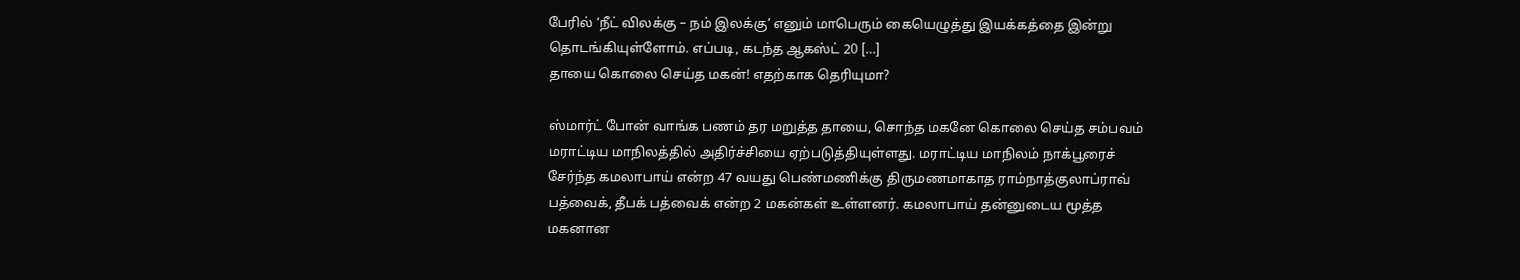பேரில் ‘நீட் விலக்கு – நம் இலக்கு’ எனும் மாபெரும் கையெழுத்து இயக்கத்தை இன்று தொடங்கியுள்ளோம். எப்படி, கடந்த ஆகஸ்ட் 20 […]
தாயை கொலை செய்த மகன்! எதற்காக தெரியுமா?

ஸ்மார்ட் போன் வாங்க பணம் தர மறுத்த தாயை, சொந்த மகனே கொலை செய்த சம்பவம் மராட்டிய மாநிலத்தில் அதிர்ச்சியை ஏற்படுத்தியுள்ளது. மராட்டிய மாநிலம் நாக்பூரைச் சேர்ந்த கமலாபாய் என்ற 47 வயது பெண்மணிக்கு திருமணமாகாத ராம்நாத்குலாப்ராவ் பத்வைக், தீபக் பத்வைக் என்ற 2 மகன்கள் உள்ளனர். கமலாபாய் தன்னுடைய மூத்த மகனான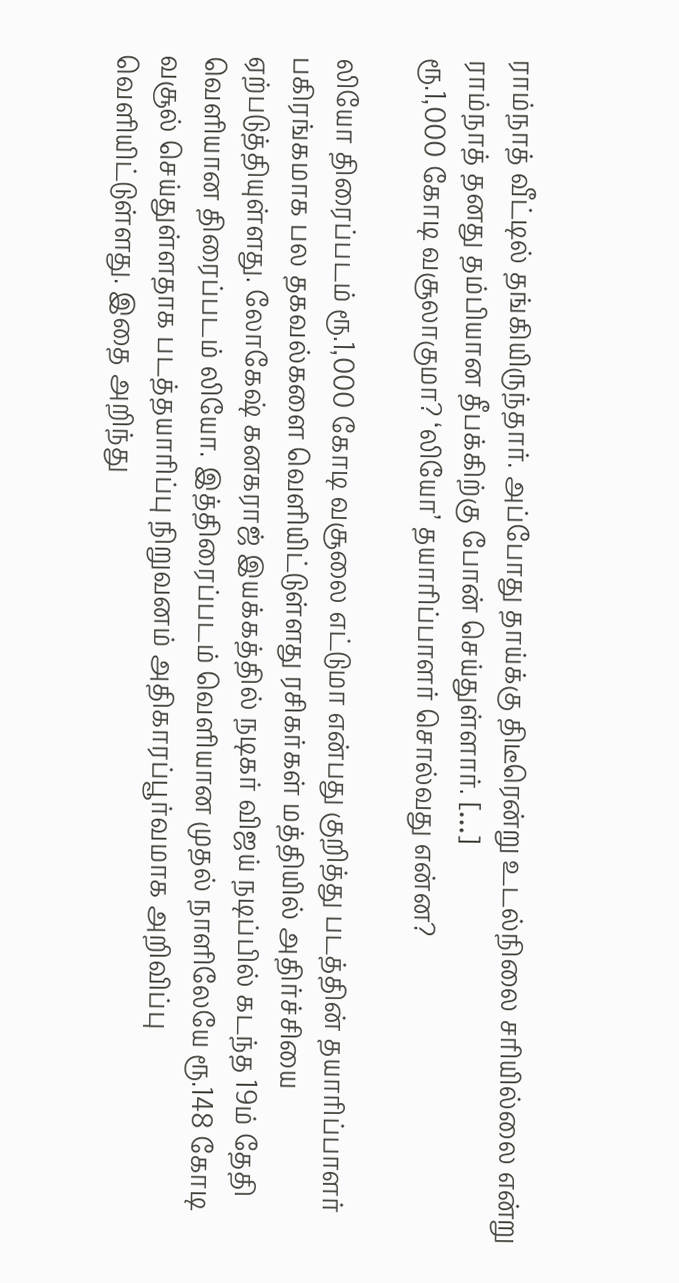ராம்நாத் வீட்டில் தங்கியிருந்தார். அப்போது தாய்க்கு திடீரென்று உடல்நிலை சரியில்லை என்று ராம்நாத் தனது தம்பியான தீபக்கிற்கு போன் செய்துள்ளார். […]
ரூ.1,000 கோடி வசூலாகுமா? ‘லியோ’ தயாரிப்பாளர் சொல்வது என்ன?

லியோ திரைப்படம் ரூ.1,000 கோடி வசூலை எட்டுமா என்பது குறித்து படத்தின் தயாரிப்பாளர் பகிரங்கமாக பல தகவல்களை வெளியிட்டுள்ளது ரசிகர்கள் மத்தியில் அதிர்ச்சியை ஏற்படுத்தியுள்ளது. லோகேஷ் கனகராஜ் இயக்கத்தில் நடிகர் விஜய் நடிப்பில் கடந்த 19ம் தேதி வெளியான திரைப்படம் லியோ. இத்திரைப்படம் வெளியான முதல் நாளிலேயே ரூ.148 கோடி வசூல் செய்துள்ளதாக படத்தயாரிப்பு நிறுவனம் அதிகாரப்பூர்வமாக அறிவிப்பு வெளியிட்டுள்ளது. இதை அறிந்து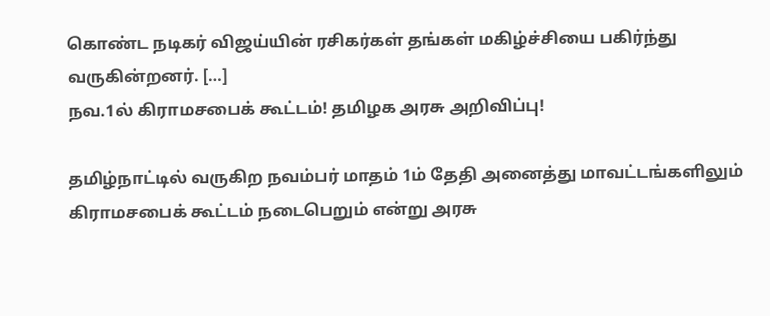கொண்ட நடிகர் விஜய்யின் ரசிகர்கள் தங்கள் மகிழ்ச்சியை பகிர்ந்து வருகின்றனர். […]
நவ.1ல் கிராமசபைக் கூட்டம்! தமிழக அரசு அறிவிப்பு!

தமிழ்நாட்டில் வருகிற நவம்பர் மாதம் 1ம் தேதி அனைத்து மாவட்டங்களிலும் கிராமசபைக் கூட்டம் நடைபெறும் என்று அரசு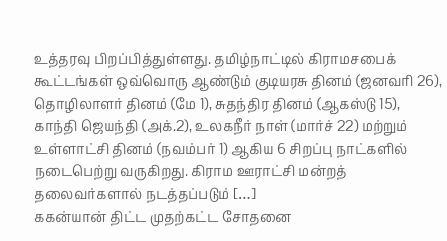உத்தரவு பிறப்பித்துள்ளது. தமிழ்நாட்டில் கிராமசபைக் கூட்டங்கள் ஒவ்வொரு ஆண்டும் குடியரசு தினம் (ஜனவரி 26), தொழிலாளர் தினம் (மே 1), சுதந்திர தினம் (ஆகஸ்டு 15), காந்தி ஜெயந்தி (அக்.2), உலகநீர் நாள் (மார்ச் 22) மற்றும் உள்ளாட்சி தினம் (நவம்பர் 1) ஆகிய 6 சிறப்பு நாட்களில் நடைபெற்று வருகிறது. கிராம ஊராட்சி மன்றத் தலைவர்களால் நடத்தப்படும் […]
ககன்யான் திட்ட முதற்கட்ட சோதனை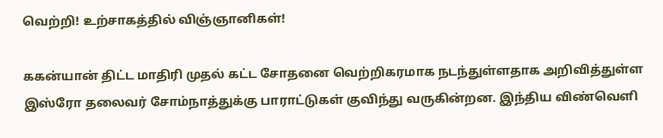வெற்றி! உற்சாகத்தில் விஞ்ஞானிகள்!

ககன்யான் திட்ட மாதிரி முதல் கட்ட சோதனை வெற்றிகரமாக நடந்துள்ளதாக அறிவித்துள்ள இஸ்ரோ தலைவர் சோம்நாத்துக்கு பாராட்டுகள் குவிந்து வருகின்றன. இந்திய விண்வெளி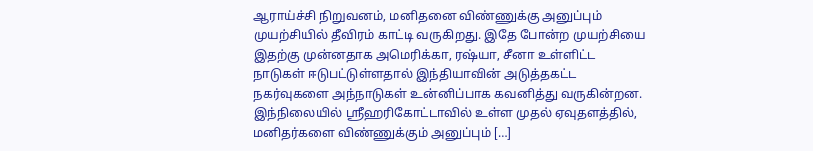ஆராய்ச்சி நிறுவனம், மனிதனை விண்ணுக்கு அனுப்பும் முயற்சியில் தீவிரம் காட்டி வருகிறது. இதே போன்ற முயற்சியை இதற்கு முன்னதாக அமெரிக்கா, ரஷ்யா, சீனா உள்ளிட்ட நாடுகள் ஈடுபட்டுள்ளதால் இந்தியாவின் அடுத்தகட்ட நகர்வுகளை அந்நாடுகள் உன்னிப்பாக கவனித்து வருகின்றன. இந்நிலையில் ஸ்ரீஹரிகோட்டாவில் உள்ள முதல் ஏவுதளத்தில், மனிதர்களை விண்ணுக்கும் அனுப்பும் […]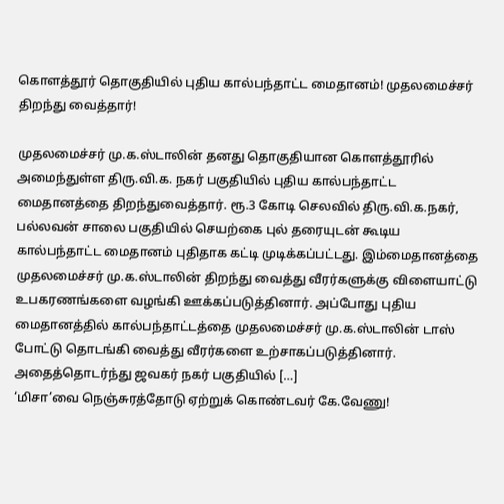கொளத்தூர் தொகுதியில் புதிய கால்பந்தாட்ட மைதானம்! முதலமைச்சர் திறந்து வைத்தார்!

முதலமைச்சர் மு.க.ஸ்டாலின் தனது தொகுதியான கொளத்தூரில் அமைந்துள்ள திரு.வி.க. நகர் பகுதியில் புதிய கால்பந்தாட்ட மைதானத்தை திறந்துவைத்தார். ரூ.3 கோடி செலவில் திரு.வி.க.நகர், பல்லவன் சாலை பகுதியில் செயற்கை புல் தரையுடன் கூடிய கால்பந்தாட்ட மைதானம் புதிதாக கட்டி முடிக்கப்பட்டது. இம்மைதானத்தை முதலமைச்சர் மு.க.ஸ்டாலின் திறந்து வைத்து வீரர்களுக்கு விளையாட்டு உபகரணங்களை வழங்கி ஊக்கப்படுத்தினார். அப்போது புதிய மைதானத்தில் கால்பந்தாட்டத்தை முதலமைச்சர் மு.க.ஸ்டாலின் டாஸ் போட்டு தொடங்கி வைத்து வீரர்களை உற்சாகப்படுத்தினார். அதைத்தொடர்ந்து ஜவகர் நகர் பகுதியில் […]
‘மிசா’வை நெஞ்சுரத்தோடு ஏற்றுக் கொண்டவர் கே.வேணு!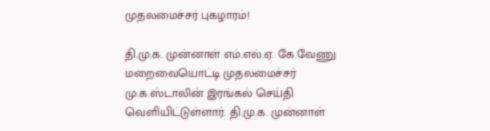முதலமைச்சர் புகழாரம்!

தி.மு.க. முன்னாள் எம்.எல்.ஏ. கே.வேணு மறைவையொட்டி முதலமைச்சர் மு.க.ஸ்டாலின் இரங்கல் செய்தி வெளியிட்டுள்ளார். தி.மு.க. முன்னாள்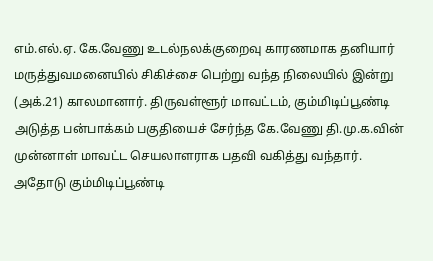எம்.எல்.ஏ. கே.வேணு உடல்நலக்குறைவு காரணமாக தனியார் மருத்துவமனையில் சிகிச்சை பெற்று வந்த நிலையில் இன்று (அக்.21) காலமானார். திருவள்ளூர் மாவட்டம், கும்மிடிப்பூண்டி அடுத்த பன்பாக்கம் பகுதியைச் சேர்ந்த கே.வேணு தி.மு.க.வின் முன்னாள் மாவட்ட செயலாளராக பதவி வகித்து வந்தார். அதோடு கும்மிடிப்பூண்டி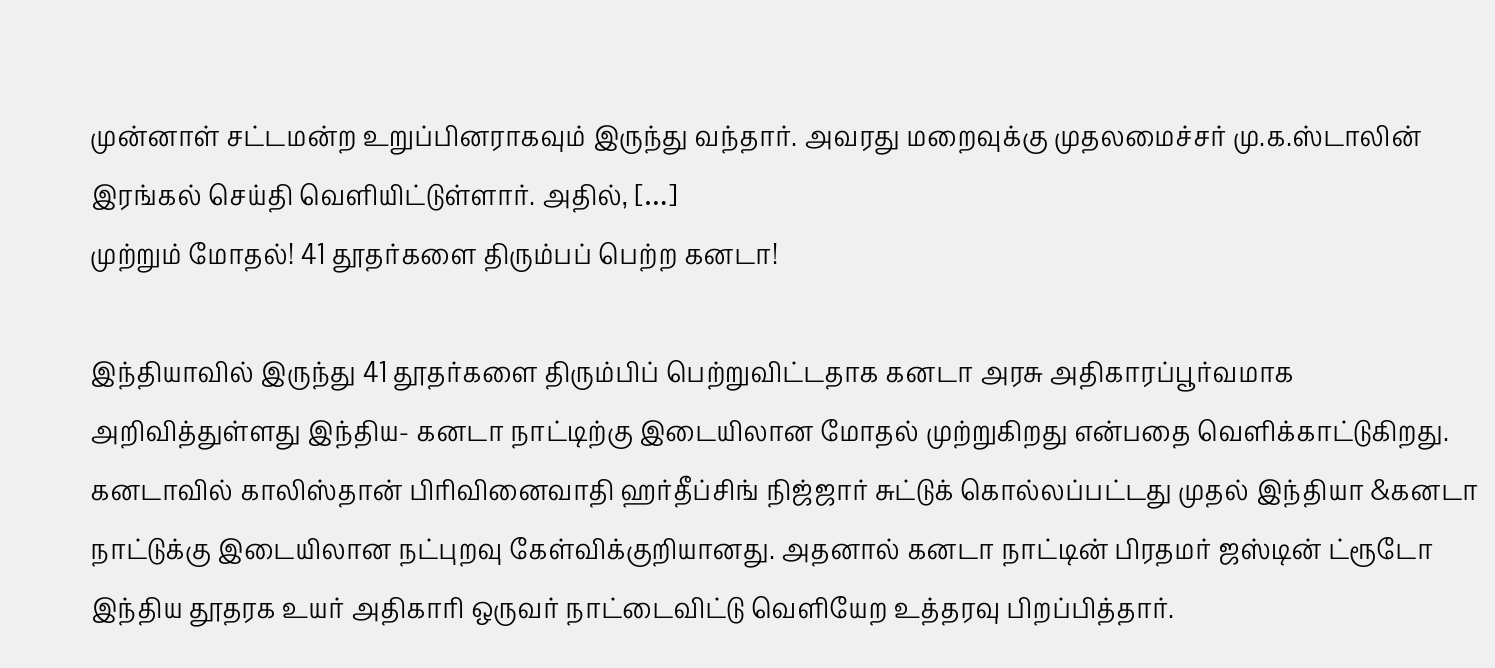முன்னாள் சட்டமன்ற உறுப்பினராகவும் இருந்து வந்தார். அவரது மறைவுக்கு முதலமைச்சர் மு.க.ஸ்டாலின் இரங்கல் செய்தி வெளியிட்டுள்ளார். அதில், […]
முற்றும் மோதல்! 41 தூதர்களை திரும்பப் பெற்ற கனடா!

இந்தியாவில் இருந்து 41 தூதர்களை திரும்பிப் பெற்றுவிட்டதாக கனடா அரசு அதிகாரப்பூர்வமாக அறிவித்துள்ளது இந்திய- கனடா நாட்டிற்கு இடையிலான மோதல் முற்றுகிறது என்பதை வெளிக்காட்டுகிறது. கனடாவில் காலிஸ்தான் பிரிவினைவாதி ஹர்தீப்சிங் நிஜ்ஜார் சுட்டுக் கொல்லப்பட்டது முதல் இந்தியா &கனடா நாட்டுக்கு இடையிலான நட்புறவு கேள்விக்குறியானது. அதனால் கனடா நாட்டின் பிரதமர் ஜஸ்டின் ட்ரூடோ இந்திய தூதரக உயர் அதிகாரி ஒருவர் நாட்டைவிட்டு வெளியேற உத்தரவு பிறப்பித்தார்.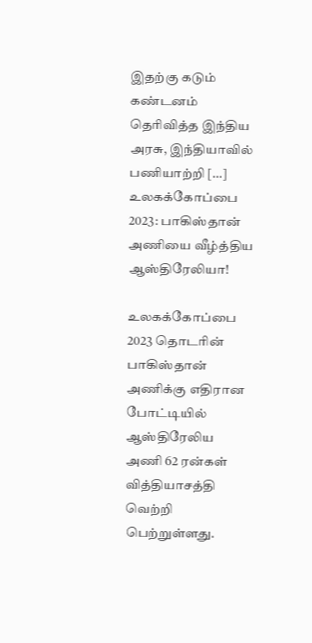இதற்கு கடும் கண்டனம் தெரிவித்த இந்திய அரசு, இந்தியாவில் பணியாற்றி […]
உலகக்கோப்பை 2023: பாகிஸ்தான் அணியை வீழ்த்திய ஆஸ்திரேலியா!

உலகக்கோப்பை 2023 தொடரின் பாகிஸ்தான் அணிக்கு எதிரான போட்டியில் ஆஸ்திரேலிய அணி 62 ரன்கள் வித்தியாசத்தி வெற்றி பெற்றுள்ளது.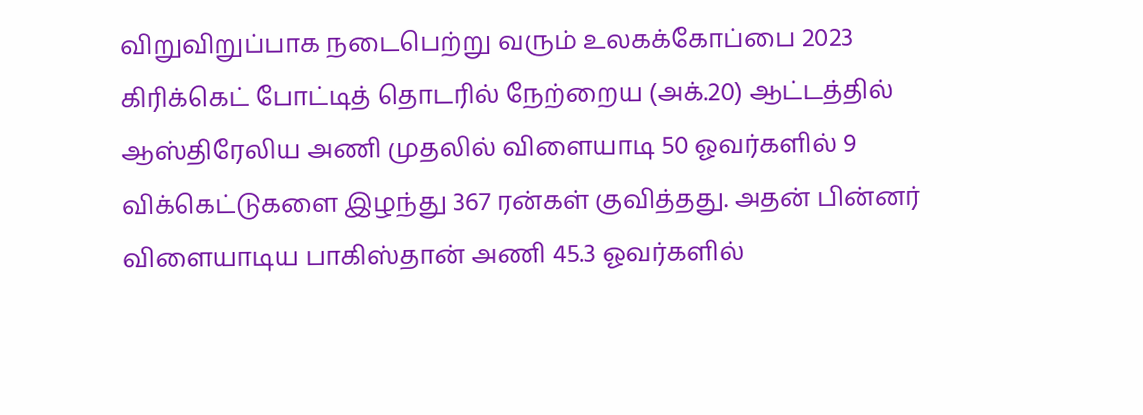விறுவிறுப்பாக நடைபெற்று வரும் உலகக்கோப்பை 2023 கிரிக்கெட் போட்டித் தொடரில் நேற்றைய (அக்.20) ஆட்டத்தில் ஆஸ்திரேலிய அணி முதலில் விளையாடி 50 ஓவர்களில் 9 விக்கெட்டுகளை இழந்து 367 ரன்கள் குவித்தது. அதன் பின்னர் விளையாடிய பாகிஸ்தான் அணி 45.3 ஓவர்களில்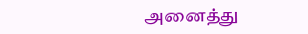அனைத்து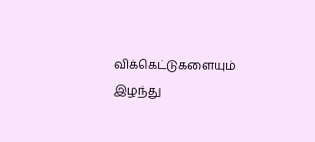விக்கெட்டுகளையும் இழந்து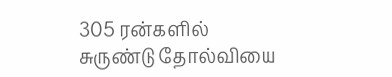305 ரன்களில் சுருண்டு தோல்வியை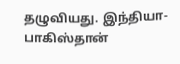தழுவியது. இந்தியா- பாகிஸ்தான்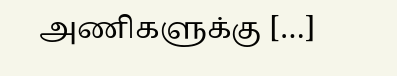அணிகளுக்கு […]